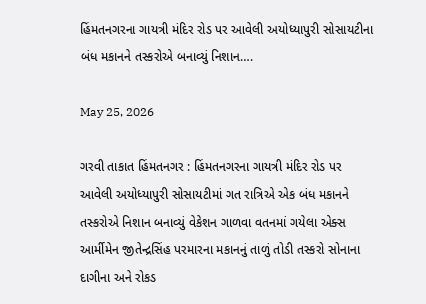હિંમતનગરના ગાયત્રી મંદિર રોડ પર આવેલી અયોધ્યાપુરી સોસાયટીના બંધ મકાનને તસ્કરોએ બનાવ્યું નિશાન….

May 25, 2026

ગરવી તાકાત હિંમતનગર : હિંમતનગરના ગાયત્રી મંદિર રોડ પર આવેલી અયોધ્યાપુરી સોસાયટીમાં ગત રાત્રિએ એક બંધ મકાનને તસ્કરોએ નિશાન બનાવ્યું વેકેશન ગાળવા વતનમાં ગયેલા એક્સ આર્મીમેન જીતેન્દ્રસિંહ પરમારના મકાનનું તાળું તોડી તસ્કરો સોનાના દાગીના અને રોકડ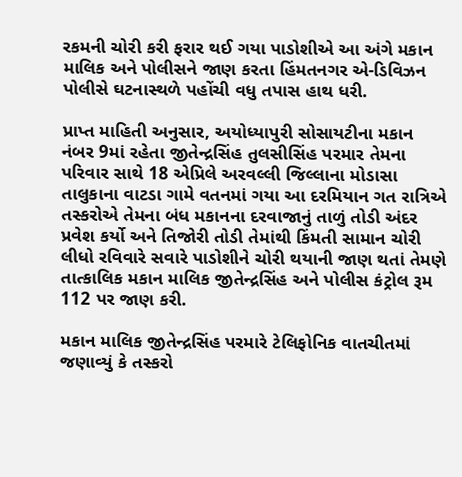રકમની ચોરી કરી ફરાર થઈ ગયા પાડોશીએ આ અંગે મકાન માલિક અને પોલીસને જાણ કરતા હિંમતનગર એ-ડિવિઝન પોલીસે ઘટનાસ્થળે પહોંચી વધુ તપાસ હાથ ધરી.

પ્રાપ્ત માહિતી અનુસાર, અયોધ્યાપુરી સોસાયટીના મકાન નંબર 9માં રહેતા જીતેન્દ્રસિંહ તુલસીસિંહ પરમાર તેમના પરિવાર સાથે 18 એપ્રિલે અરવલ્લી જિલ્લાના મોડાસા તાલુકાના વાટડા ગામે વતનમાં ગયા આ દરમિયાન ગત રાત્રિએ તસ્કરોએ તેમના બંધ મકાનના દરવાજાનું તાળું તોડી અંદર પ્રવેશ કર્યો અને તિજોરી તોડી તેમાંથી કિંમતી સામાન ચોરી લીધો રવિવારે સવારે પાડોશીને ચોરી થયાની જાણ થતાં તેમણે તાત્કાલિક મકાન માલિક જીતેન્દ્રસિંહ અને પોલીસ કંટ્રોલ રૂમ 112 પર જાણ કરી.

મકાન માલિક જીતેન્દ્રસિંહ પરમારે ટેલિફોનિક વાતચીતમાં જણાવ્યું કે તસ્કરો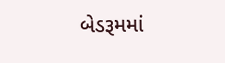બેડરૂમમાં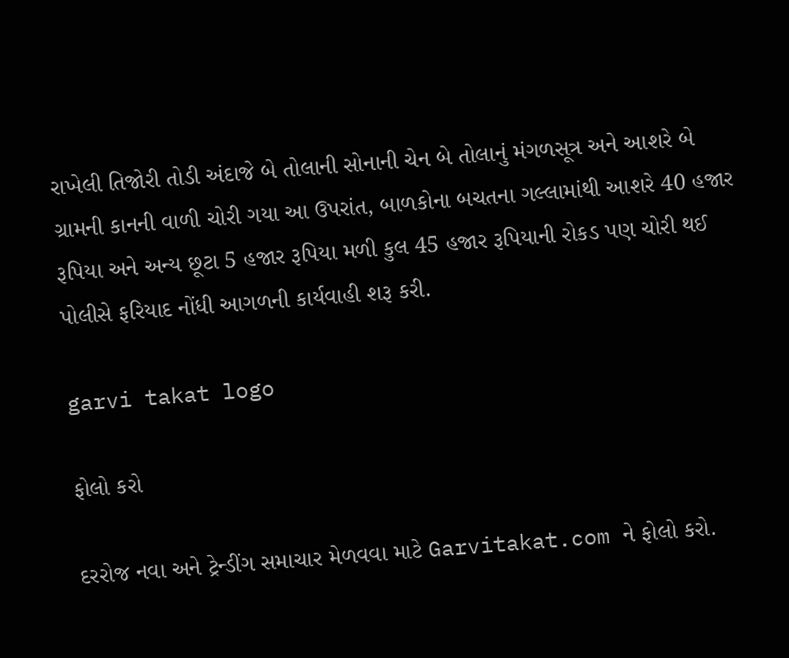રાખેલી તિજોરી તોડી અંદાજે બે તોલાની સોનાની ચેન બે તોલાનું મંગળસૂત્ર અને આશરે બે ગ્રામની કાનની વાળી ચોરી ગયા આ ઉપરાંત, બાળકોના બચતના ગલ્લામાંથી આશરે 40 હજાર રૂપિયા અને અન્ય છૂટા 5 હજાર રૂપિયા મળી કુલ 45 હજાર રૂપિયાની રોકડ પણ ચોરી થઈ પોલીસે ફરિયાદ નોંધી આગળની કાર્યવાહી શરૂ કરી.

garvi takat logo

ફોલો કરો

દરરોજ નવા અને ટ્રેન્ડીંગ સમાચાર મેળવવા માટે Garvitakat.com ને ફોલો કરો.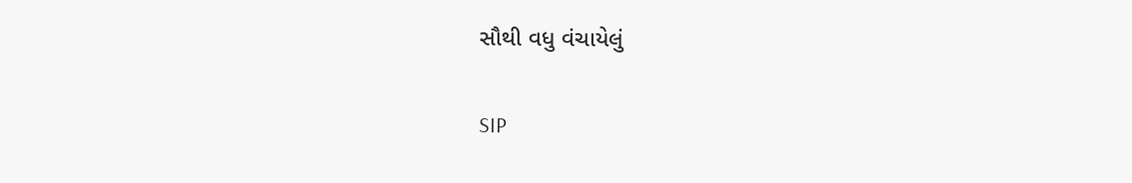સૌથી વધુ વંચાયેલું

SIP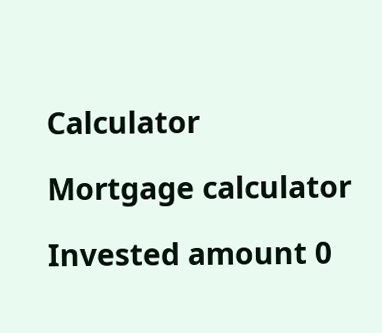Calculator

Mortgage calculator

Invested amount 0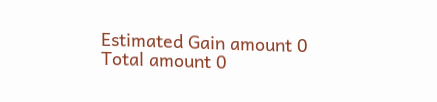Estimated Gain amount 0
Total amount 0